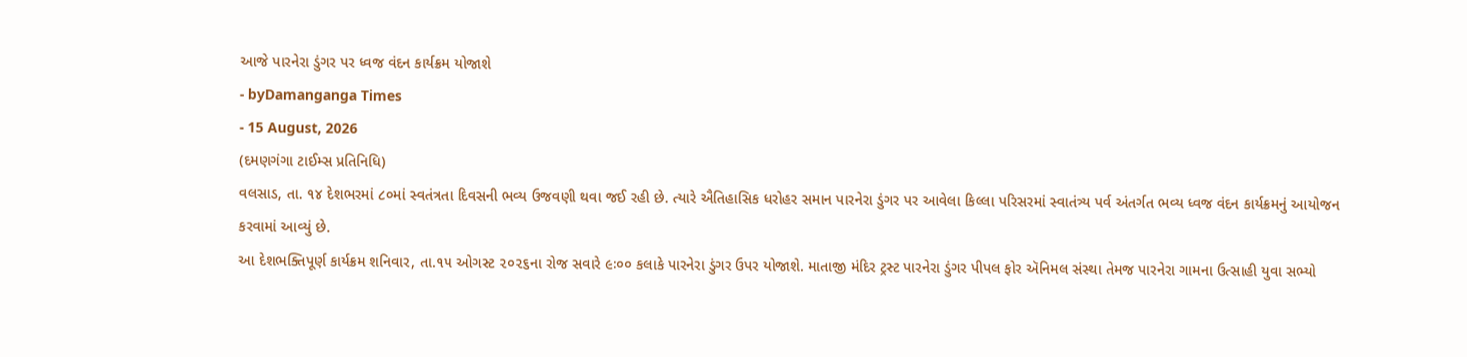આજે પારનેરા ડુંગર પર ધ્વજ વંદન કાર્યક્રમ યોજાશે
- byDamanganga Times
- 15 August, 2026
(દમણગંગા ટાઈમ્સ પ્રતિનિધિ)
વલસાડ, તા. ૧૪ દેશભરમાં ૮૦માં સ્વતંત્રતા દિવસની ભવ્ય ઉજવણી થવા જઈ રહી છે. ત્યારે ઐતિહાસિક ધરોહર સમાન પારનેરા ડુંગર પર આવેલા કિલ્લા પરિસરમાં સ્વાતંત્ર્ય પર્વ અંતર્ગત ભવ્ય ધ્વજ વંદન કાર્યક્રમનું આયોજન કરવામાં આવ્યું છે.
આ દેશભક્તિપૂર્ણ કાર્યક્રમ શનિવાર, તા.૧૫ ઓગસ્ટ ૨૦૨૬ના રોજ સવારે ૯ઃ૦૦ કલાકે પારનેરા ડુંગર ઉપર યોજાશે. માતાજી મંદિર ટ્રસ્ટ પારનેરા ડુંગર પીપલ ફોર ઍનિમલ સંસ્થા તેમજ પારનેરા ગામના ઉત્સાહી યુવા સભ્યો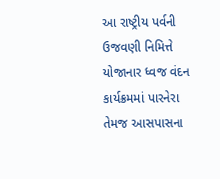આ રાષ્ટ્રીય પર્વની ઉજવણી નિમિત્તે યોજાનાર ધ્વજ વંદન કાર્યક્રમમાં પારનેરા તેમજ આસપાસના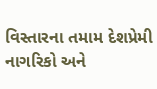વિસ્તારના તમામ દેશપ્રેમી નાગરિકો અને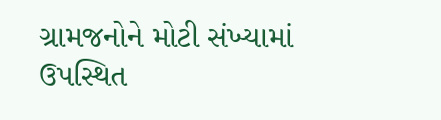ગ્રામજનોને મોટી સંખ્યામાં ઉપસ્થિત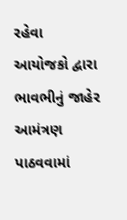રહેવા આયોજકો દ્વારા ભાવભીનું જાહેર આમંત્રણ પાઠવવામાં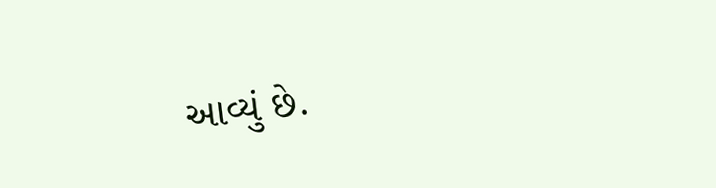આવ્યું છે.